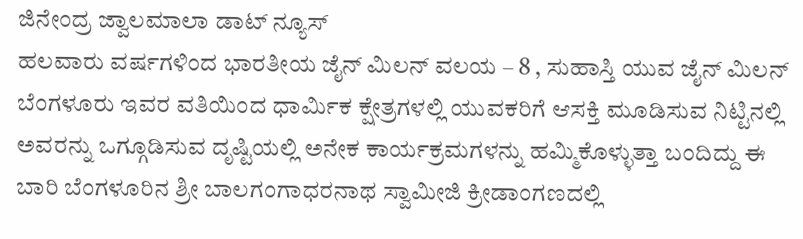ಜಿನೇಂದ್ರ ಜ್ವಾಲಮಾಲಾ ಡಾಟ್ ನ್ಯೂಸ್
ಹಲವಾರು ವರ್ಷಗಳಿಂದ ಭಾರತೀಯ ಜೈನ್ ಮಿಲನ್ ವಲಯ – 8 , ಸುಹಾಸ್ತಿ ಯುವ ಜೈನ್ ಮಿಲನ್ ಬೆಂಗಳೂರು ಇವರ ವತಿಯಿಂದ ಧಾರ್ಮಿಕ ಕ್ಷೇತ್ರಗಳಲ್ಲಿ ಯುವಕರಿಗೆ ಆಸಕ್ತಿ ಮೂಡಿಸುವ ನಿಟ್ಟಿನಲ್ಲಿ ಅವರನ್ನು ಒಗ್ಗೂಡಿಸುವ ದೃಷ್ಟಿಯಲ್ಲಿ ಅನೇಕ ಕಾರ್ಯಕ್ರಮಗಳನ್ನು ಹಮ್ಮಿಕೊಳ್ಳುತ್ತಾ ಬಂದಿದ್ದು ಈ ಬಾರಿ ಬೆಂಗಳೂರಿನ ಶ್ರೀ ಬಾಲಗಂಗಾಧರನಾಥ ಸ್ವಾಮೀಜಿ ಕ್ರೀಡಾಂಗಣದಲ್ಲಿ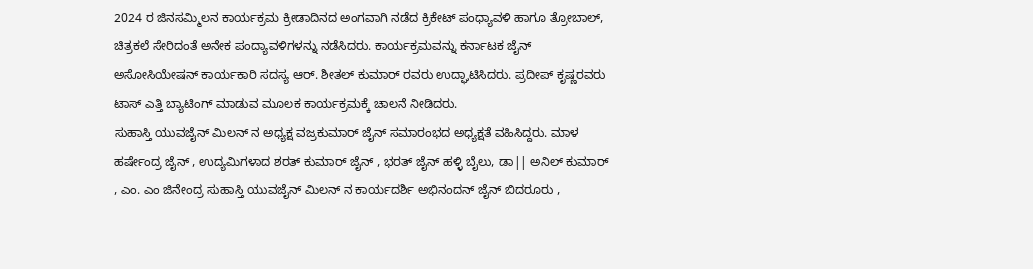2024 ರ ಜಿನಸಮ್ಮಿಲನ ಕಾರ್ಯಕ್ರಮ ಕ್ರೀಡಾದಿನದ ಅಂಗವಾಗಿ ನಡೆದ ಕ್ರಿಕೇಟ್ ಪಂಧ್ಯಾವಳಿ ಹಾಗೂ ತ್ರೋಬಾಲ್, ಚಿತ್ರಕಲೆ ಸೇರಿದಂತೆ ಅನೇಕ ಪಂದ್ಯಾವಳಿಗಳನ್ನು ನಡೆಸಿದರು. ಕಾರ್ಯಕ್ರಮವನ್ನು ಕರ್ನಾಟಕ ಜೈನ್ ಅಸೋಸಿಯೇಷನ್ ಕಾರ್ಯಕಾರಿ ಸದಸ್ಯ ಆರ್. ಶೀತಲ್ ಕುಮಾರ್ ರವರು ಉದ್ಘಾಟಿಸಿದರು. ಪ್ರದೀಪ್ ಕೃಷ್ಣರವರು ಟಾಸ್ ಎತ್ತಿ ಬ್ಯಾಟಿಂಗ್ ಮಾಡುವ ಮೂಲಕ ಕಾರ್ಯಕ್ರಮಕ್ಕೆ ಚಾಲನೆ ನೀಡಿದರು.
ಸುಹಾಸ್ತಿ ಯುವಜೈನ್ ಮಿಲನ್ ನ ಅಧ್ಯಕ್ಷ ವಜ್ರಕುಮಾರ್ ಜೈನ್ ಸಮಾರಂಭದ ಅಧ್ಯಕ್ಷತೆ ವಹಿಸಿದ್ದರು. ಮಾಳ ಹರ್ಷೇಂದ್ರ ಜೈನ್ , ಉದ್ಯಮಿಗಳಾದ ಶರತ್ ಕುಮಾರ್ ಜೈನ್ , ಭರತ್ ಜೈನ್ ಹಳ್ಳಿ ಬೈಲು, ಡಾ|| ಅನಿಲ್ ಕುಮಾರ್ , ಎಂ. ಎಂ ಜಿನೇಂದ್ರ ಸುಹಾಸ್ತಿ ಯುವಜೈನ್ ಮಿಲನ್ ನ ಕಾರ್ಯದರ್ಶಿ ಅಭಿನಂದನ್ ಜೈನ್ ಬಿದರೂರು ,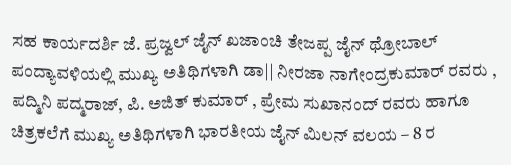ಸಹ ಕಾರ್ಯದರ್ಶಿ ಜೆ. ಪ್ರಜ್ವಲ್ ಜೈನ್ ಖಜಾಂಚಿ ತೇಜಪ್ಪ ಜೈನ್ ಥ್ರೋಬಾಲ್ ಪಂದ್ಯಾವಳಿಯಲ್ಲಿ ಮುಖ್ಯ ಅತಿಥಿಗಳಾಗಿ ಡಾ|| ನೀರಜಾ ನಾಗೇಂದ್ರಕುಮಾರ್ ರವರು , ಪದ್ಮಿನಿ ಪದ್ಮರಾಜ್, ಪಿ. ಅಜಿತ್ ಕುಮಾರ್ , ಪ್ರೇಮ ಸುಖಾನಂದ್ ರವರು ಹಾಗೂ ಚಿತ್ರಕಲೆಗೆ ಮುಖ್ಯ ಅತಿಥಿಗಳಾಗಿ ಭಾರತೀಯ ಜೈನ್ ಮಿಲನ್ ವಲಯ – 8 ರ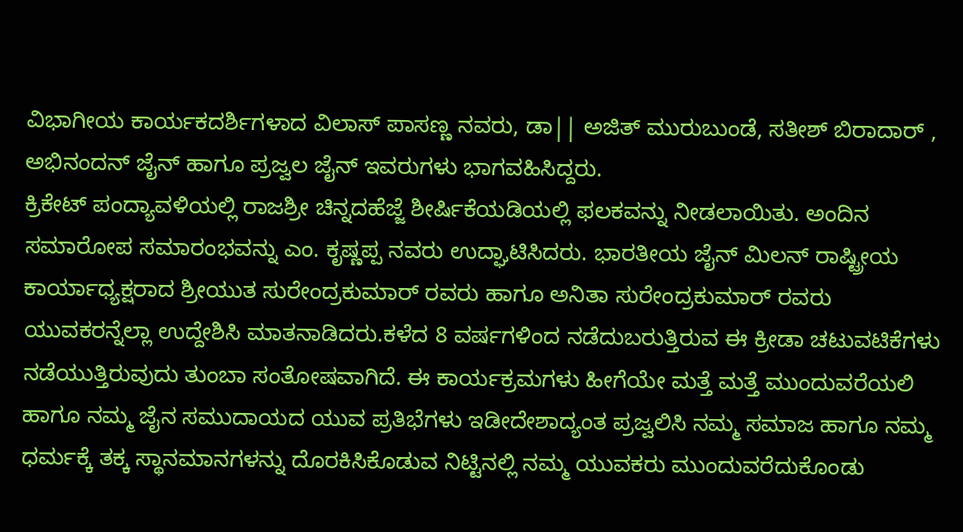ವಿಭಾಗೀಯ ಕಾರ್ಯಕದರ್ಶಿಗಳಾದ ವಿಲಾಸ್ ಪಾಸಣ್ಣ ನವರು, ಡಾ|| ಅಜಿತ್ ಮುರುಬುಂಡೆ, ಸತೀಶ್ ಬಿರಾದಾರ್ , ಅಭಿನಂದನ್ ಜೈನ್ ಹಾಗೂ ಪ್ರಜ್ವಲ ಜೈನ್ ಇವರುಗಳು ಭಾಗವಹಿಸಿದ್ದರು.
ಕ್ರಿಕೇಟ್ ಪಂದ್ಯಾವಳಿಯಲ್ಲಿ ರಾಜಶ್ರೀ ಚಿನ್ನದಹೆಜ್ಜೆ ಶೀರ್ಷಿಕೆಯಡಿಯಲ್ಲಿ ಫಲಕವನ್ನು ನೀಡಲಾಯಿತು. ಅಂದಿನ ಸಮಾರೋಪ ಸಮಾರಂಭವನ್ನು ಎಂ. ಕೃಷ್ಣಪ್ಪ ನವರು ಉದ್ಘಾಟಿಸಿದರು. ಭಾರತೀಯ ಜೈನ್ ಮಿಲನ್ ರಾಷ್ಟ್ರೀಯ ಕಾರ್ಯಾಧ್ಯಕ್ಷರಾದ ಶ್ರೀಯುತ ಸುರೇಂದ್ರಕುಮಾರ್ ರವರು ಹಾಗೂ ಅನಿತಾ ಸುರೇಂದ್ರಕುಮಾರ್ ರವರು ಯುವಕರನ್ನೆಲ್ಲಾ ಉದ್ದೇಶಿಸಿ ಮಾತನಾಡಿದರು.ಕಳೆದ 8 ವರ್ಷಗಳಿಂದ ನಡೆದುಬರುತ್ತಿರುವ ಈ ಕ್ರೀಡಾ ಚಟುವಟಿಕೆಗಳು ನಡೆಯುತ್ತಿರುವುದು ತುಂಬಾ ಸಂತೋಷವಾಗಿದೆ. ಈ ಕಾರ್ಯಕ್ರಮಗಳು ಹೀಗೆಯೇ ಮತ್ತೆ ಮತ್ತೆ ಮುಂದುವರೆಯಲಿ ಹಾಗೂ ನಮ್ಮ ಜೈನ ಸಮುದಾಯದ ಯುವ ಪ್ರತಿಭೆಗಳು ಇಡೀದೇಶಾದ್ಯಂತ ಪ್ರಜ್ವಲಿಸಿ ನಮ್ಮ ಸಮಾಜ ಹಾಗೂ ನಮ್ಮ ಧರ್ಮಕ್ಕೆ ತಕ್ಕ ಸ್ಥಾನಮಾನಗಳನ್ನು ದೊರಕಿಸಿಕೊಡುವ ನಿಟ್ಟಿನಲ್ಲಿ ನಮ್ಮ ಯುವಕರು ಮುಂದುವರೆದುಕೊಂಡು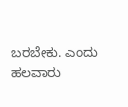ಬರಬೇಕು. ಎಂದು ಹಲವಾರು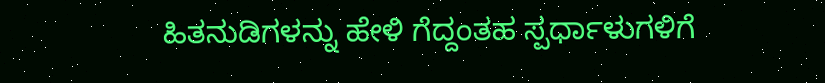ಹಿತನುಡಿಗಳನ್ನು ಹೇಳಿ ಗೆದ್ದಂತಹ ಸ್ಪರ್ಧಾಳುಗಳಿಗೆ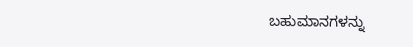ಬಹುಮಾನಗಳನ್ನು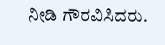ನೀಡಿ ಗೌರವಿಸಿದರು.